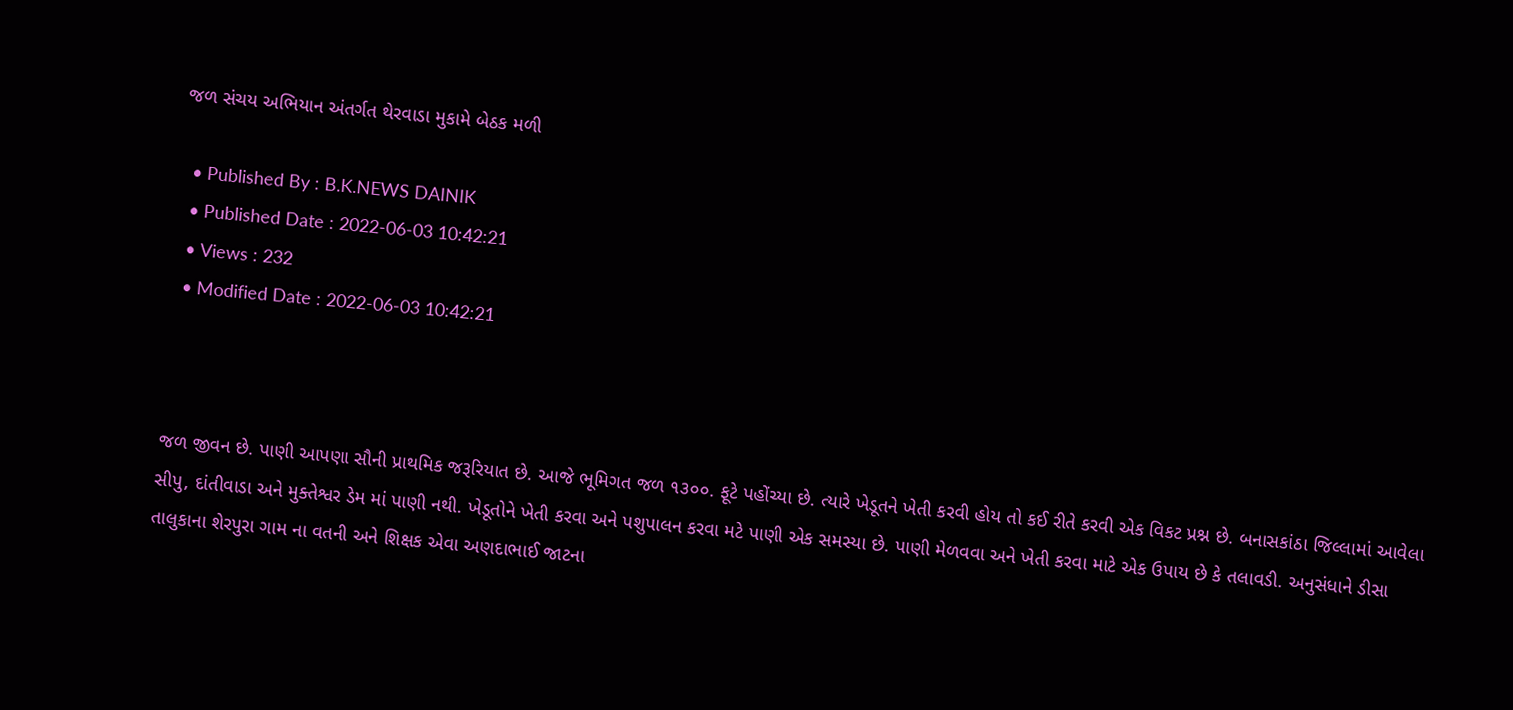જળ સંચય અભિયાન અંતર્ગત થેરવાડા મુકામે બેઠક મળી

  • Published By : B.K.NEWS DAINIK
  • Published Date : 2022-06-03 10:42:21
  • Views : 232
  • Modified Date : 2022-06-03 10:42:21



જળ જીવન છે. પાણી આપણા સૌની પ્રાથમિક જરૂરિયાત છે. આજે ભૂમિગત જળ ૧૩૦૦. ફૂટે પહોંચ્યા છે. ત્યારે ખેડૂતને ખેતી કરવી હોય તો કઈ રીતે કરવી એક વિકટ પ્રશ્ન છે. બનાસકાંઠા જિલ્લામાં આવેલા સીપુ, દાંતીવાડા અને મુક્તેશ્વર ડેમ માં પાણી નથી. ખેડૂતોને ખેતી કરવા અને પશુપાલન કરવા મટે પાણી એક સમસ્યા છે. પાણી મેળવવા અને ખેતી કરવા માટે એક ઉપાય છે કે તલાવડી. અનુસંધાને ડીસા તાલુકાના શેરપુરા ગામ ના વતની અને શિક્ષક એવા અણદાભાઈ જાટના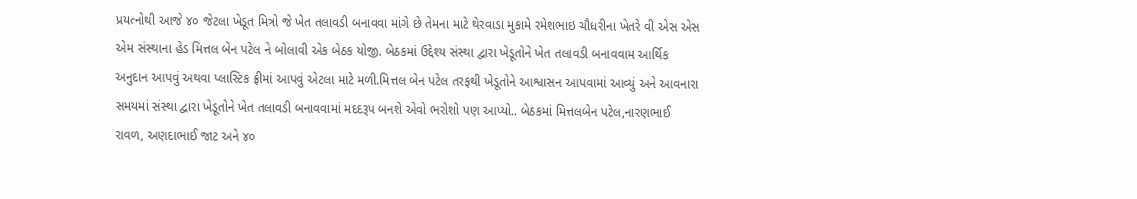પ્રયત્નોથી આજે ૪૦ જેટલા ખેડૂત મિત્રો જે ખેત તલાવડી બનાવવા માંગે છે તેમના માટે થેરવાડા મુકામે રમેશભાઇ ચૌધરીના ખેતરે વી એસ એસ એમ સંસ્થાના હેડ મિત્તલ બેન પટેલ ને બોલાવી એક બેઠક યોજી. બેઠકમાં ઉદ્દેશ્ય સંસ્થા દ્વારા ખેડૂતોને ખેત તલાવડી બનાવવામ આર્થિક અનુદાન આપવું અથવા પ્લાસ્ટિક ફ્રીમાં આપવું એટલા માટે મળી.મિત્તલ બેન પટેલ તરફથી ખેડૂતોને આશ્વાસન આપવામાં આવ્યું અને આવનારા સમયમાં સંસ્થા દ્વારા ખેડૂતોને ખેત તલાવડી બનાવવામાં મદદરૂપ બનશે એવો ભરોશો પણ આપ્યો.. બેઠકમાં મિત્તલબેન પટેલ,નારણભાઈ રાવળ, અણદાભાઈ જાટ અને ૪૦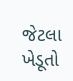જેટલા ખેડૂતો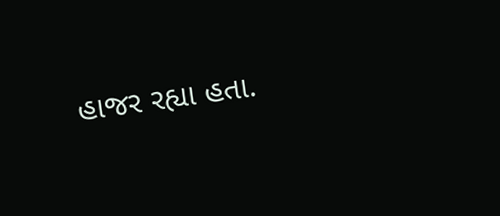હાજર રહ્યા હતા.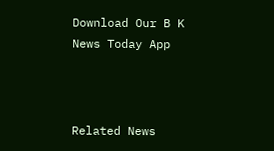Download Our B K News Today App



Related News